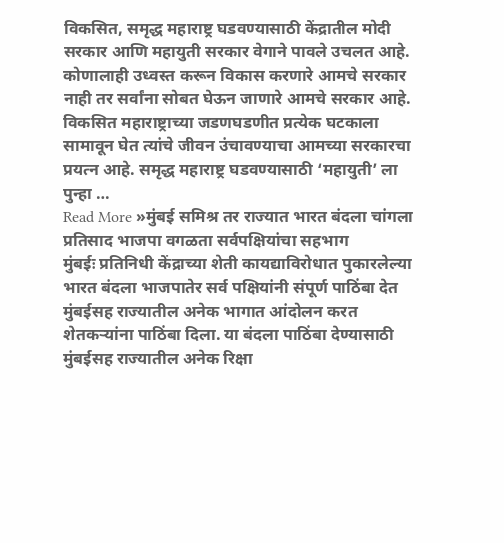विकसित, समृद्ध महाराष्ट्र घडवण्यासाठी केंद्रातील मोदी सरकार आणि महायुती सरकार वेगाने पावले उचलत आहे. कोणालाही उध्वस्त करून विकास करणारे आमचे सरकार नाही तर सर्वांना सोबत घेऊन जाणारे आमचे सरकार आहे. विकसित महाराष्ट्राच्या जडणघडणीत प्रत्येक घटकाला सामावून घेत त्यांचे जीवन उंचावण्याचा आमच्या सरकारचा प्रयत्न आहे. समृद्ध महाराष्ट्र घडवण्यासाठी ‘महायुती’ ला पुन्हा …
Read More »मुंबई समिश्र तर राज्यात भारत बंदला चांगला प्रतिसाद भाजपा वगळता सर्वपक्षियांचा सहभाग
मुंबईः प्रतिनिधी केंद्राच्या शेती कायद्याविरोधात पुकारलेल्या भारत बंदला भाजपातेर सर्व पक्षियांनी संपूर्ण पाठिंबा देत मुंबईसह राज्यातील अनेक भागात आंदोलन करत शेतकऱ्यांना पाठिंबा दिला. या बंदला पाठिंबा देण्यासाठी मुंबईसह राज्यातील अनेक रिक्षा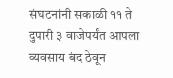संघटनांनी सकाळी ११ ते दुपारी ३ वाजेपर्यंत आपला व्यवसाय बंद ठेवून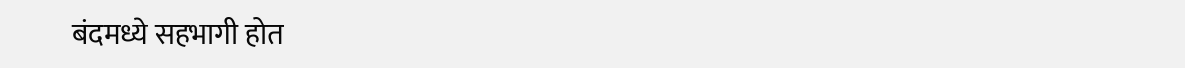बंदमध्ये सहभागी होत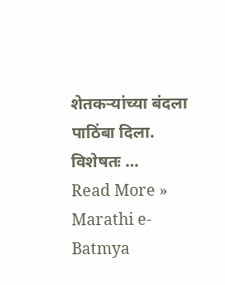शेतकऱ्यांच्या बंदला पाठिंबा दिला. विशेषतः …
Read More »
Marathi e-Batmya